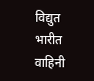विद्युत भारीत वाहिनी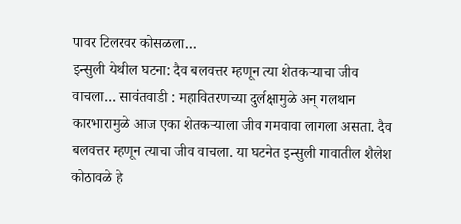पावर टिलरवर कोसळला…
इन्सुली येथील घटना: दैव बलवत्तर म्हणून त्या शेतकऱ्याचा जीव वाचला… सावंतवाडी : महावितरणच्या दुर्लक्षामुळे अन् गलथान कारभारामुळे आज एका शेतकऱ्याला जीव गमवावा लागला असता. दैव बलवत्तर म्हणून त्याचा जीव वाचला. या घटनेत इन्सुली गावातील शैलेश कोठावळे हे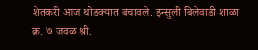शेतकरी आज थोडक्यात बचावले. इन्सुली बिलेवाडी शाळा क्र. ७ जवळ श्री.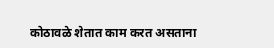कोठावळे शेतात काम करत असताना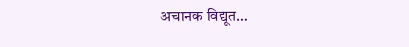अचानक विद्यूत…